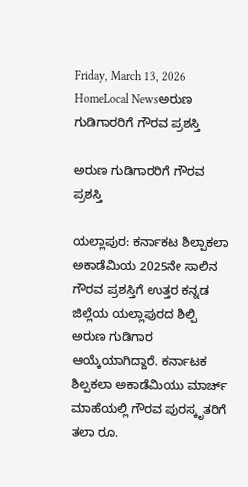Friday, March 13, 2026
HomeLocal Newsಅರುಣ ಗುಡಿಗಾರರಿಗೆ ಗೌರವ ಪ್ರಶಸ್ತಿ

ಅರುಣ ಗುಡಿಗಾರರಿಗೆ ಗೌರವ ಪ್ರಶಸ್ತಿ

ಯಲ್ಲಾಪುರ: ಕರ್ನಾಕಟ ಶಿಲ್ಪಾಕಲಾ ಅಕಾಡೆಮಿಯ 2025ನೇ ಸಾಲಿನ ಗೌರವ ಪ್ರಶಸ್ತಿಗೆ ಉತ್ತರ ಕನ್ನಡ ಜಿಲ್ಲೆಯ ಯಲ್ಲಾಪುರದ ಶಿಲ್ಪಿ ಅರುಣ ಗುಡಿಗಾರ ಆಯ್ಕೆಯಾಗಿದ್ದಾರೆ. ಕರ್ನಾಟಕ ಶಿಲ್ಪಕಲಾ ಅಕಾಡೆಮಿಯು ಮಾರ್ಚ್ ಮಾಹೆಯಲ್ಲಿ ಗೌರವ ಪುರಸ್ಕೃತರಿಗೆ ತಲಾ ರೂ.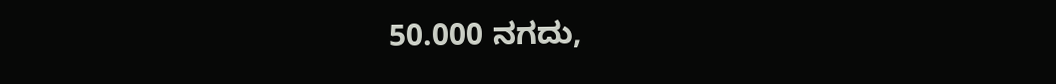50.000 ನಗದು,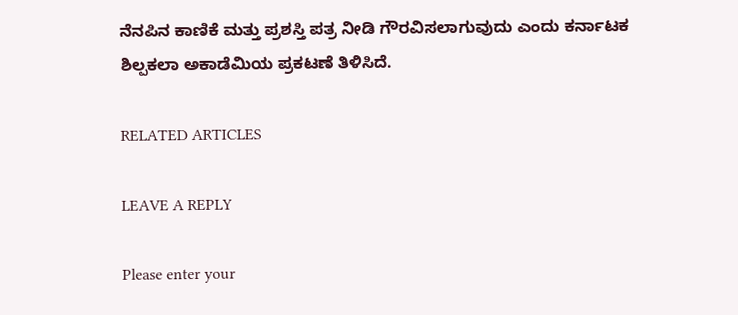ನೆನಪಿನ ಕಾಣಿಕೆ ಮತ್ತು ಪ್ರಶಸ್ತಿ ಪತ್ರ ನೀಡಿ ಗೌರವಿಸಲಾಗುವುದು ಎಂದು ಕರ್ನಾಟಕ ಶಿಲ್ಪಕಲಾ ಅಕಾಡೆಮಿಯ ಪ್ರಕಟಣೆ ತಿಳಿಸಿದೆ.

RELATED ARTICLES

LEAVE A REPLY

Please enter your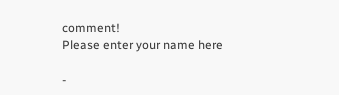comment!
Please enter your name here

-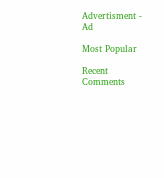Advertisment -
Ad

Most Popular

Recent Comments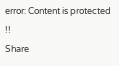error: Content is protected !!
Share